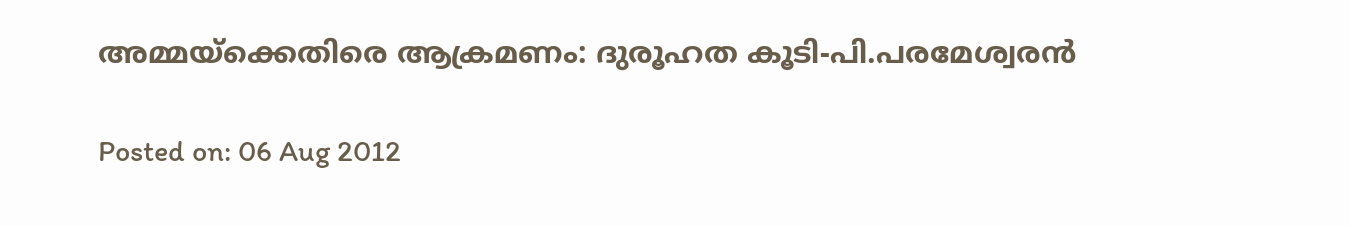അമ്മയ്‌ക്കെതിരെ ആക്രമണം: ദുരൂഹത കൂടി-പി.പരമേശ്വരന്‍

Posted on: 06 Aug 2012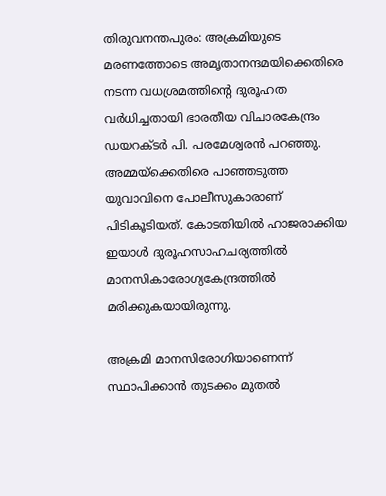തിരുവനന്തപുരം: അക്രമിയുടെ മരണത്തോടെ അമൃതാനന്ദമയിക്കെതിരെ നടന്ന വധശ്രമത്തിന്റെ ദുരൂഹത വര്‍ധിച്ചതായി ഭാരതീയ വിചാരകേന്ദ്രം ഡയറക്ടര്‍ പി. പരമേശ്വരന്‍ പറഞ്ഞു. അമ്മയ്‌ക്കെതിരെ പാഞ്ഞടുത്ത യുവാവിനെ പോലീസുകാരാണ് പിടികൂടിയത്. കോടതിയില്‍ ഹാജരാക്കിയ ഇയാള്‍ ദുരൂഹസാഹചര്യത്തില്‍ മാനസികാരോഗ്യകേന്ദ്രത്തില്‍ മരിക്കുകയായിരുന്നു.

അക്രമി മാനസിരോഗിയാണെന്ന് സ്ഥാപിക്കാന്‍ തുടക്കം മുതല്‍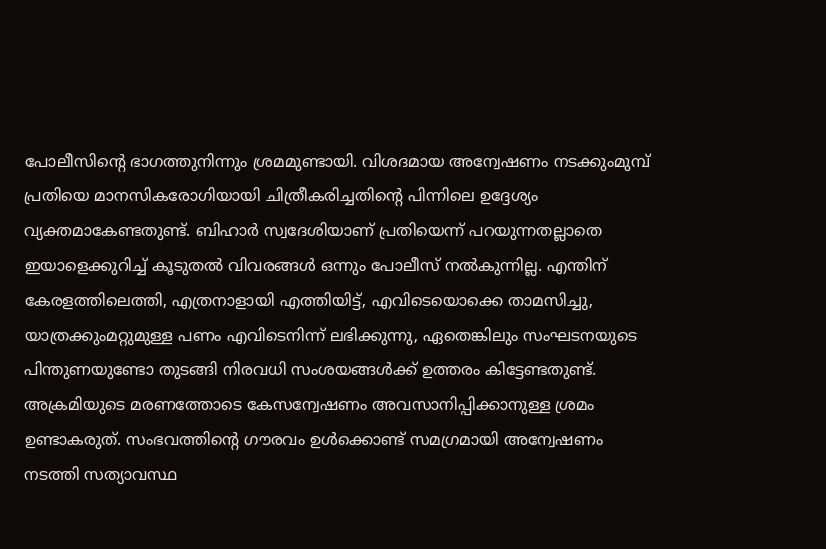പോലീസിന്റെ ഭാഗത്തുനിന്നും ശ്രമമുണ്ടായി. വിശദമായ അന്വേഷണം നടക്കുംമുമ്പ് പ്രതിയെ മാനസികരോഗിയായി ചിത്രീകരിച്ചതിന്റെ പിന്നിലെ ഉദ്ദേശ്യം വ്യക്തമാകേണ്ടതുണ്ട്. ബിഹാര്‍ സ്വദേശിയാണ് പ്രതിയെന്ന് പറയുന്നതല്ലാതെ ഇയാളെക്കുറിച്ച് കൂടുതല്‍ വിവരങ്ങള്‍ ഒന്നും പോലീസ് നല്‍കുന്നില്ല. എന്തിന് കേരളത്തിലെത്തി, എത്രനാളായി എത്തിയിട്ട്, എവിടെയൊക്കെ താമസിച്ചു, യാത്രക്കുംമറ്റുമുള്ള പണം എവിടെനിന്ന് ലഭിക്കുന്നു, ഏതെങ്കിലും സംഘടനയുടെ പിന്തുണയുണ്ടോ തുടങ്ങി നിരവധി സംശയങ്ങള്‍ക്ക് ഉത്തരം കിട്ടേണ്ടതുണ്ട്. അക്രമിയുടെ മരണത്തോടെ കേസന്വേഷണം അവസാനിപ്പിക്കാനുള്ള ശ്രമം ഉണ്ടാകരുത്. സംഭവത്തിന്റെ ഗൗരവം ഉള്‍ക്കൊണ്ട് സമഗ്രമായി അന്വേഷണം നടത്തി സത്യാവസ്ഥ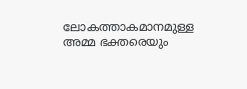ലോകത്താകമാനമുള്ള അമ്മ ഭക്തരെയും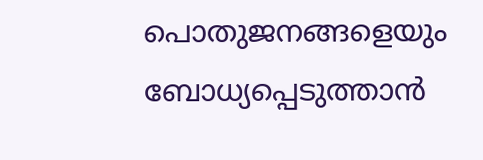പൊതുജനങ്ങളെയും ബോധ്യപ്പെടുത്താന്‍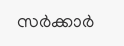സര്‍ക്കാര്‍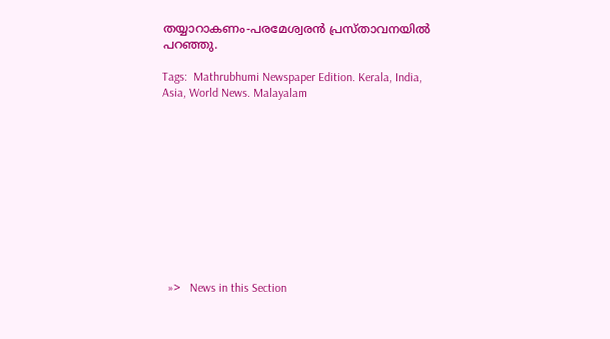തയ്യാറാകണം-പരമേശ്വരന്‍ പ്രസ്താവനയില്‍ പറഞ്ഞു.

Tags:  Mathrubhumi Newspaper Edition. Kerala, India, Asia, World News. Malayalam











  »>   News in this Section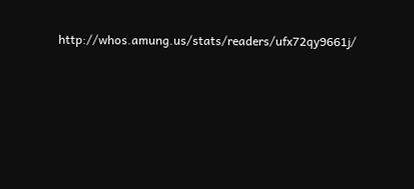http://whos.amung.us/stats/readers/ufx72qy9661j/